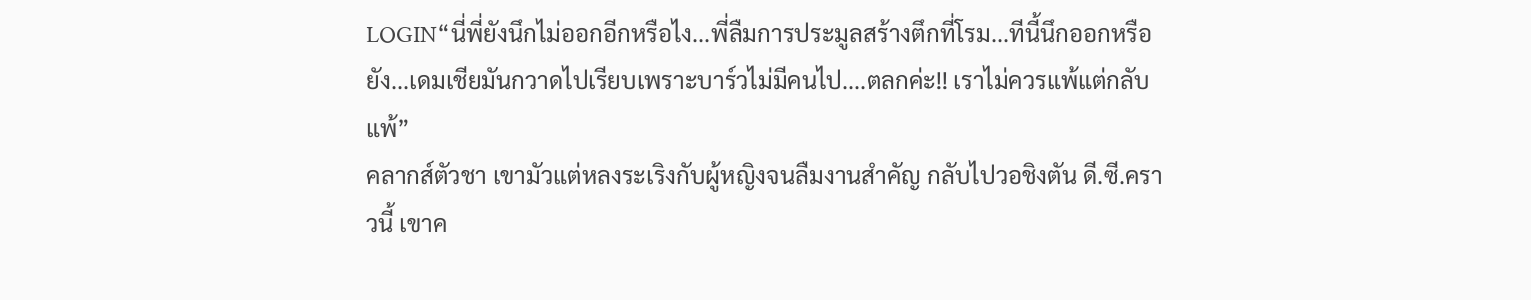LOGIN“นี่พี่ยังนึกไม่ออกอีกหรือไง...พี่ลืมการประมูลสร้างตึกที่โรม...ทีนี้นึกออกหรือยัง...เดมเชียมันกวาดไปเรียบเพราะบาร์วไม่มีคนไป....ตลกค่ะ!! เราไม่ควรแพ้แต่กลับแพ้”
คลากส์ตัวชา เขามัวแต่หลงระเริงกับผู้หญิงจนลืมงานสำคัญ กลับไปวอชิงตัน ดี.ซี.คราวนี้ เขาค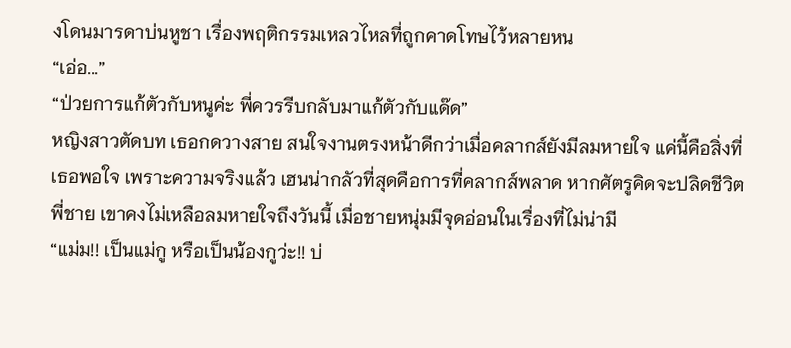งโดนมารดาบ่นหูชา เรื่องพฤติกรรมเหลวไหลที่ถูกคาดโทษไว้หลายหน
“เอ่อ...”
“ป่วยการแก้ตัวกับหนูค่ะ พี่ควรรีบกลับมาแก้ตัวกับแด๊ด”
หญิงสาวตัดบท เธอกดวางสาย สนใจงานตรงหน้าดีกว่าเมื่อคลากส์ยังมีลมหายใจ แค่นี้คือสิ่งที่เธอพอใจ เพราะความจริงแล้ว เฮนน่ากลัวที่สุดคือการที่คลากส์พลาด หากศัตรูคิดจะปลิดชีวิตพี่ชาย เขาคงไม่เหลือลมหายใจถึงวันนี้ เมื่อชายหนุ่มมีจุดอ่อนในเรื่องที่ไม่น่ามี
“แม่ม!! เป็นแม่กู หรือเป็นน้องกูว่ะ!! บ่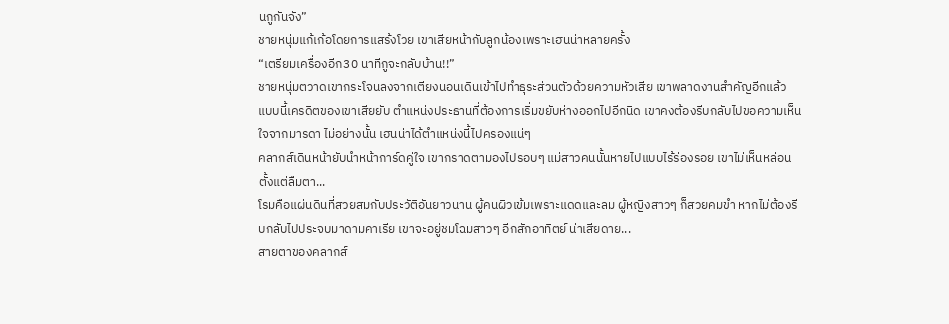นกูกันจัง”
ชายหนุ่มแก้เก้อโดยการแสร้งโวย เขาเสียหน้ากับลูกน้องเพราะเฮนน่าหลายครั้ง
“เตรียมเครื่องอีก30 นาทีกูจะกลับบ้าน!!”
ชายหนุ่มตวาดเขากระโจนลงจากเตียงนอนเดินเข้าไปทำธุระส่วนตัวด้วยความหัวเสีย เขาพลาดงานสำคัญอีกแล้ว แบบนี้เครดิตของเขาเสียยับ ตำแหน่งประธานที่ต้องการเริ่มขยับห่างออกไปอีกนิด เขาคงต้องรีบกลับไปขอความเห็นใจจากมารดา ไม่อย่างนั้น เฮนน่าได้ตำแหน่งนี้ไปครองแน่ๆ
คลากส์เดินหน้ายับนำหน้าการ์ดคู่ใจ เขากราดตามองไปรอบๆ แม่สาวคนนั้นหายไปแบบไร้ร่องรอย เขาไม่เห็นหล่อนตั้งแต่ลืมตา...
โรมคือแผ่นดินที่สวยสมกับประวัติอันยาวนาน ผู้คนผิวเข้มเพราะแดดและลม ผู้หญิงสาวๆ ก็สวยคมขำ หากไม่ต้องรีบกลับไปประจบมาดามคาเรีย เขาจะอยู่ชมโฉมสาวๆ อีกสักอาทิตย์ น่าเสียดาย...
สายตาของคลากส์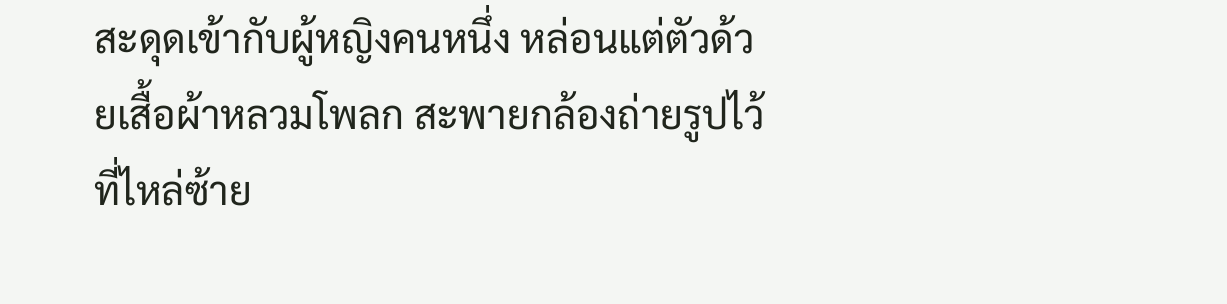สะดุดเข้ากับผู้หญิงคนหนึ่ง หล่อนแต่ตัวด้วยเสื้อผ้าหลวมโพลก สะพายกล้องถ่ายรูปไว้ที่ไหล่ซ้าย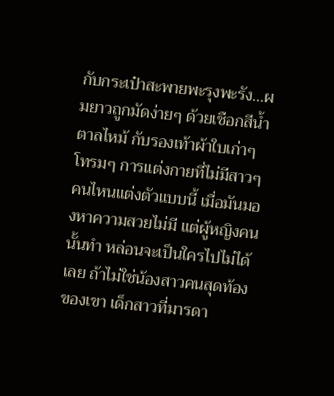กับกระเป๋าสะพายพะรุงพะรัง...ผมยาวถูกมัดง่ายๆ ด้วยเชือกสีน้ำตาลไหม้ กับรองเท้าผ้าใบเก่าๆ โทรมๆ การแต่งกายที่ไม่มีสาวๆ คนไหนแต่งตัวแบบนี้ เมื่อมันมองหาความสวยไม่มี แต่ผู้หญิงคนนั้นทำ หล่อนจะเป็นใครไปไม่ได้เลย ถ้าไม่ใช่น้องสาวคนสุดท้องของเขา เด็กสาวที่มารดา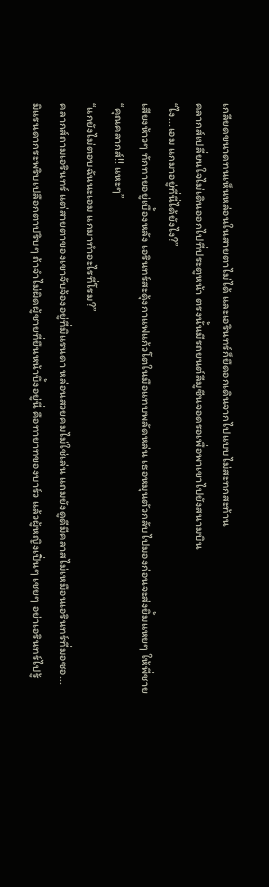เกลียดขนาดทนเห็นหล่อนในสายตาไม่ได้ และเอรินทร์ก็ยืดอกเดินจากไปแบบไม่สะทกสะท้าน
คลากส์เปลี่ยนใจไม่เดินออกไปที่ประตูหน้า ตรงนั้นมีรถยนต์ลีมูซีนจอดรอเพื่อพาเขาไปยังสนามบิน
“ไง...เอม แกมาอยู่ที่นี่ได้ยังไง?”
เสียงห้าวๆ ทักทายอยู่เบื้องหลัง เอรินทร์สะดุ้งกาแฟแก้วโตในมือแทบพลัดหล่น เธอหมุนตัวกลับไปมองก่อนจะส่งยิ้มแหยๆ ให้พี่ชาย
“คุณคลากส์!! แหะๆ”
“แกยังไม่ตอบฉันนะเอม แกมาทำอะไรที่โรม?”
คลากส์ถามเอรินทร์ แต่สายตาของเขาจับจ้องอยู่ที่มิแรนดา หล่อนสวยคมไม่ใช่เล่น แถมยังดูดีมีคลาสไม่เหมือนเอรินทร์ที่มอซอ...
มิแรนดากระพริบเปลือกตาปริบๆ ถ้าจำไม่ผิดผู้ชายที่ยืนหน้าบึ้งอยู่นี่ คือทายาทของบาร์ว แล้วผู้หญิงเปิ่นๆ เชยๆ อย่าเอรินทร์ไปรู้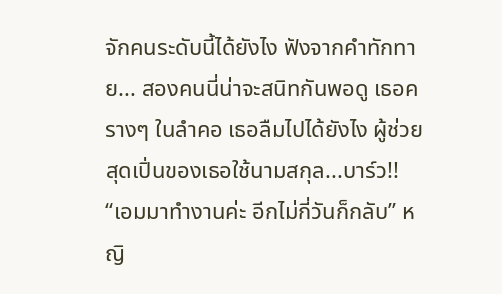จักคนระดับนี้ได้ยังไง ฟังจากคำทักทาย... สองคนนี่น่าจะสนิทกันพอดู เธอครางๆ ในลำคอ เธอลืมไปได้ยังไง ผู้ช่วยสุดเปิ่นของเธอใช้นามสกุล...บาร์ว!!
“เอมมาทำงานค่ะ อีกไม่กี่วันก็กลับ” หญิ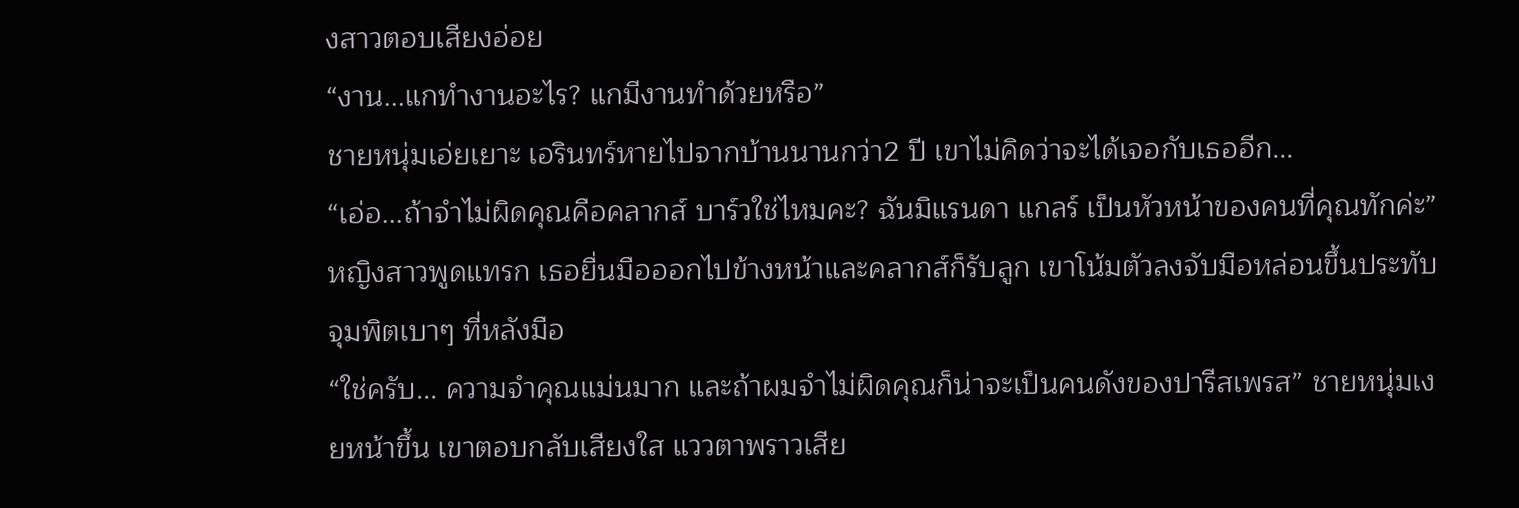งสาวตอบเสียงอ่อย
“งาน...แกทำงานอะไร? แกมีงานทำด้วยหรือ”
ชายหนุ่มเอ่ยเยาะ เอรินทร์หายไปจากบ้านนานกว่า2 ปี เขาไม่คิดว่าจะได้เจอกับเธออีก...
“เอ่อ...ถ้าจำไม่ผิดคุณคือคลากส์ บาร์วใช่ไหมคะ? ฉันมิแรนดา แกลร์ เป็นหัวหน้าของคนที่คุณทักค่ะ”
หญิงสาวพูดแทรก เธอยื่นมือออกไปข้างหน้าและคลากส์ก็รับลูก เขาโน้มตัวลงจับมือหล่อนขึ้นประทับจุมพิตเบาๆ ที่หลังมือ
“ใช่ครับ... ความจำคุณแม่นมาก และถ้าผมจำไม่ผิดคุณก็น่าจะเป็นคนดังของปารีสเพรส” ชายหนุ่มเงยหน้าขึ้น เขาตอบกลับเสียงใส แววตาพราวเสีย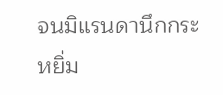จนมิแรนดานึกกระหยิ่ม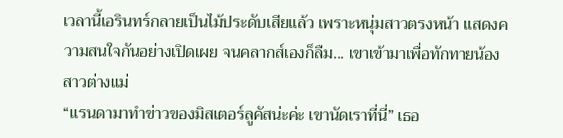เวลานี้เอรินทร์กลายเป็นไม้ประดับเสียแล้ว เพราะหนุ่มสาวตรงหน้า แสดงความสนใจกันอย่างเปิดเผย จนคลากส์เองก็ลืม... เขาเข้ามาเพื่อทักทายน้องสาวต่างแม่
“แรนดามาทำข่าวของมิสเตอร์ลูคัสน่ะค่ะ เขานัดเราที่นี่” เธอ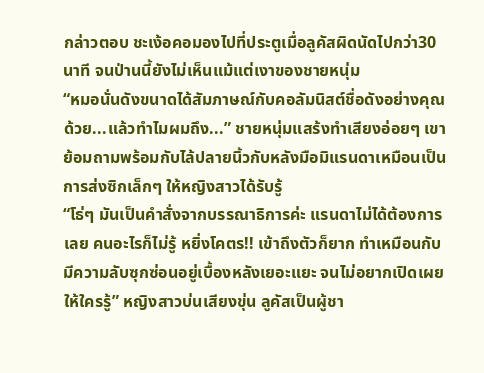กล่าวตอบ ชะเง้อคอมองไปที่ประตูเมื่อลูคัสผิดนัดไปกว่า30 นาที จนป่านนี้ยังไม่เห็นแม้แต่เงาของชายหนุ่ม
“หมอนั่นดังขนาดได้สัมภาษณ์กับคอลัมนิสต์ชื่อดังอย่างคุณด้วย...แล้วทำไมผมถึง...” ชายหนุ่มแสร้งทำเสียงอ่อยๆ เขาย้อมถามพร้อมกับไล้ปลายนิ้วกับหลังมือมิแรนดาเหมือนเป็นการส่งซิกเล็กๆ ให้หญิงสาวได้รับรู้
“โธ่ๆ มันเป็นคำสั่งจากบรรณาธิการค่ะ แรนดาไม่ได้ต้องการเลย คนอะไรก็ไม่รู้ หยิ่งโคตร!! เข้าถึงตัวก็ยาก ทำเหมือนกับมีความลับซุกซ่อนอยู่เบื้องหลังเยอะแยะ จนไม่อยากเปิดเผยให้ใครรู้” หญิงสาวบ่นเสียงขุ่น ลูคัสเป็นผู้ชา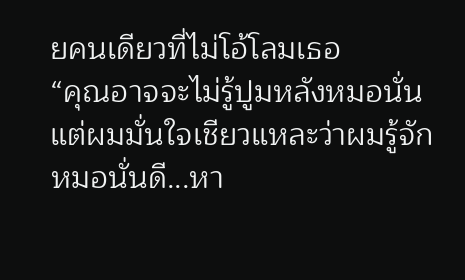ยคนเดียวที่ไม่โอ้โลมเธอ
“คุณอาจจะไม่รู้ปูมหลังหมอนั่น แต่ผมมั่นใจเชียวแหละว่าผมรู้จักหมอนั่นดี...หา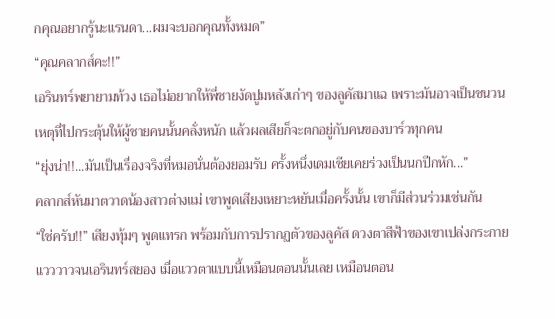กคุณอยากรู้นะแรนดา...ผมจะบอกคุณทั้งหมด”
“คุณคลากส์คะ!!”
เอรินทร์พยายามท้วง เธอไม่อยากให้พี่ชายงัดปูมหลังเก่าๆ ของลูคัสมาแฉ เพราะมันอาจเป็นชนวนเหตุที่ไปกระตุ้นให้ผู้ชายคนนั้นคลั่งหนัก แล้วผลเสียก็จะตกอยู่กับคนของบาร์วทุกคน
“ยุ่งน่า!!...มันเป็นเรื่องจริงที่หมอนั่นต้องยอมรับ ครั้งหนึ่งเดมเชียเคยร่วงเป็นนกปีกหัก...”
คลากส์หันมาตวาดน้องสาวต่างแม่ เขาพูดเสียงเหยาะหยันเมื่อครั้งนั้น เขาก็มีส่วนร่วมเช่นกัน
“ใช่ครับ!!” เสียงทุ้มๆ พูดแทรก พร้อมกับการปรากฏตัวของลูคัส ดวงตาสีฟ้าของเขาเปล่งกระกายแวววาวจนเอรินทร์สยอง เมื่อแววตาแบบนี้เหมือนตอนนั้นเลย เหมือนตอน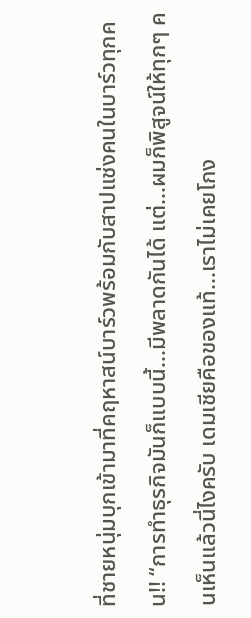ที่ชายหนุ่มบุกเข้ามาที่คฤหาสน์บาร์วพร้อมกับสาปแช่งคนในบาร์วทุกคน!! “การทำธุรกิจมันก็แบบนี้...มีพลาดกันได้ แต่...ผมก็พิสูจน์ให้ทุกๆ คนเห็นแล้วนี่ไงครับ เดมเชียคือของแท้...เราไม่เคยโกง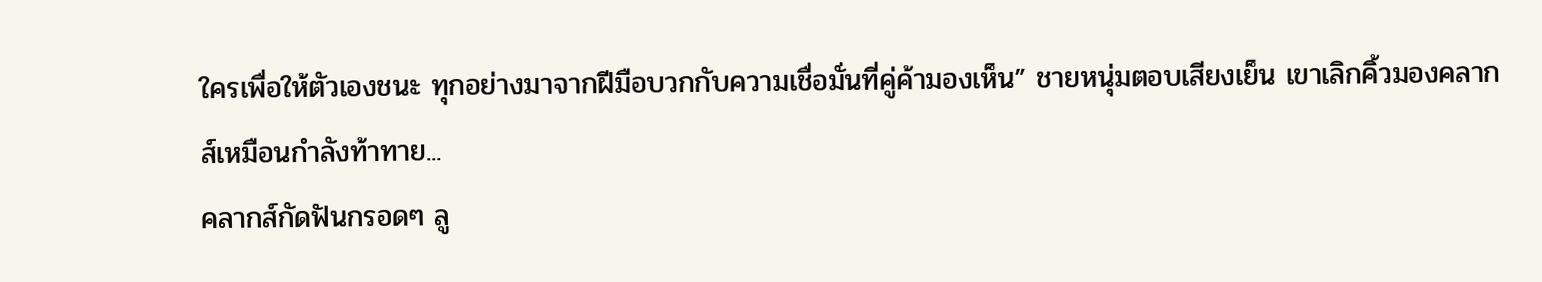ใครเพื่อให้ตัวเองชนะ ทุกอย่างมาจากฝีมือบวกกับความเชื่อมั่นที่คู่ค้ามองเห็น” ชายหนุ่มตอบเสียงเย็น เขาเลิกคิ้วมองคลากส์เหมือนกำลังท้าทาย...
คลากส์กัดฟันกรอดๆ ลู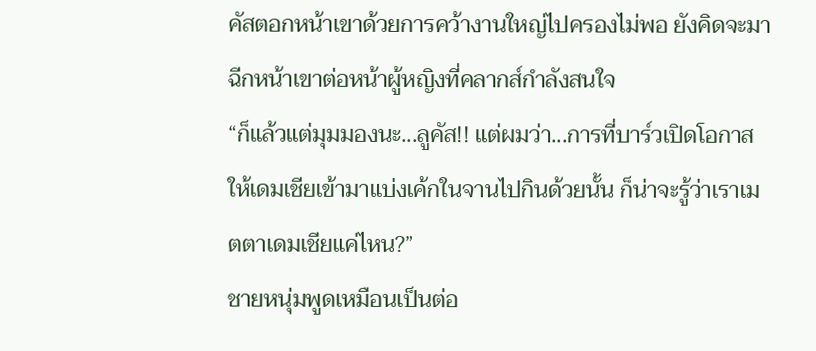คัสตอกหน้าเขาด้วยการคว้างานใหญ่ไปครองไม่พอ ยังคิดจะมาฉีกหน้าเขาต่อหน้าผู้หญิงที่คลากส์กำลังสนใจ
“ก็แล้วแต่มุมมองนะ...ลูคัส!! แต่ผมว่า...การที่บาร์วเปิดโอกาสให้เดมเชียเข้ามาแบ่งเค้กในจานไปกินด้วยนั้น ก็น่าจะรู้ว่าเราเมตตาเดมเชียแค่ไหน?”
ชายหนุ่มพูดเหมือนเป็นต่อ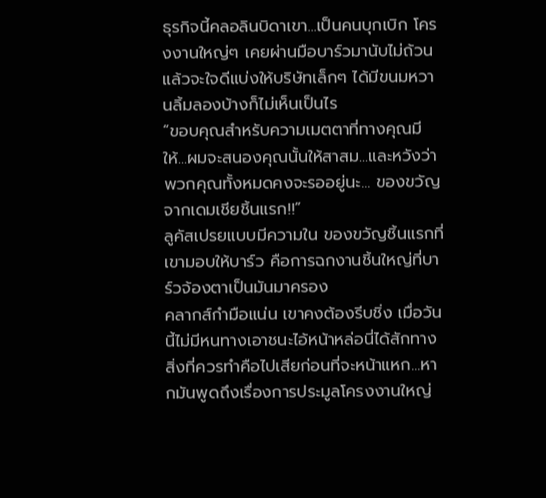ธุรกิจนี้คลอลินบิดาเขา...เป็นคนบุกเบิก โครงงานใหญ่ๆ เคยผ่านมือบาร์วมานับไม่ถ้วน แล้วจะใจดีแบ่งให้บริษัทเล็กๆ ได้มีขนมหวานลิ้มลองบ้างก็ไม่เห็นเป็นไร
“ขอบคุณสำหรับความเมตตาที่ทางคุณมีให้...ผมจะสนองคุณนั้นให้สาสม...และหวังว่าพวกคุณทั้งหมดคงจะรออยู่นะ... ของขวัญจากเดมเชียชิ้นแรก!!”
ลูคัสเปรยแบบมีความใน ของขวัญชิ้นแรกที่เขามอบให้บาร์ว คือการฉกงานชิ้นใหญ่ที่บาร์วจ้องตาเป็นมันมาครอง
คลากส์กำมือแน่น เขาคงต้องรีบชิ่ง เมื่อวันนี้ไม่มีหนทางเอาชนะไอ้หน้าหล่อนี่ได้สักทาง สิ่งที่ควรทำคือไปเสียก่อนที่จะหน้าแหก...หากมันพูดถึงเรื่องการประมูลโครงงานใหญ่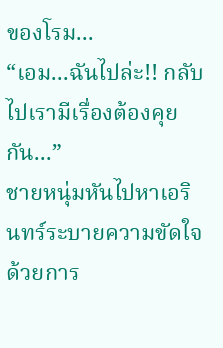ของโรม...
“เอม...ฉันไปล่ะ!! กลับไปเรามีเรื่องต้องคุยกัน...”
ชายหนุ่มหันไปหาเอรินทร์ระบายความขัดใจด้วยการ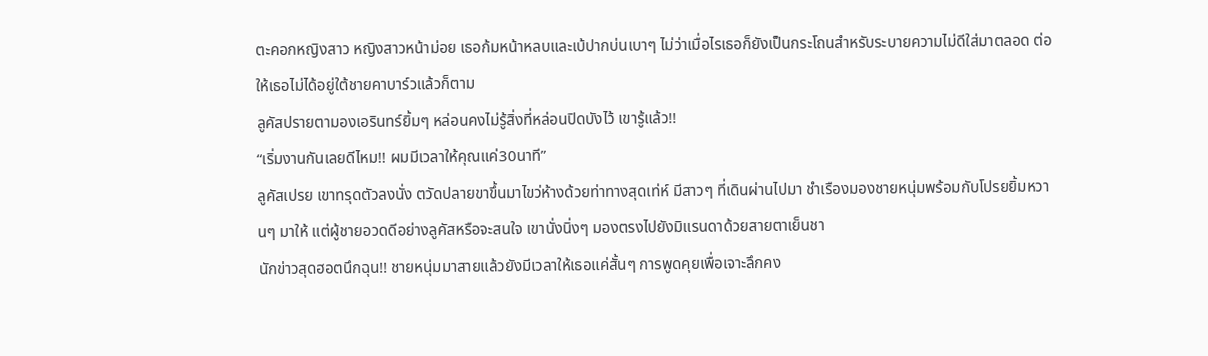ตะคอกหญิงสาว หญิงสาวหน้าม่อย เธอก้มหน้าหลบและเบ้ปากบ่นเบาๆ ไม่ว่าเมื่อไรเธอก็ยังเป็นกระโถนสำหรับระบายความไม่ดีใส่มาตลอด ต่อให้เธอไม่ได้อยู่ใต้ชายคาบาร์วแล้วก็ตาม
ลูคัสปรายตามองเอรินทร์ยิ้มๆ หล่อนคงไม่รู้สิ่งที่หล่อนปิดบังไว้ เขารู้แล้ว!!
“เริ่มงานกันเลยดีไหม!! ผมมีเวลาให้คุณแค่30นาที”
ลูคัสเปรย เขาทรุดตัวลงนั่ง ตวัดปลายขาขึ้นมาไขว่ห้างด้วยท่าทางสุดเท่ห์ มีสาวๆ ที่เดินผ่านไปมา ชำเรืองมองชายหนุ่มพร้อมกับโปรยยิ้มหวานๆ มาให้ แต่ผู้ชายอวดดีอย่างลูคัสหรือจะสนใจ เขานั่งนิ่งๆ มองตรงไปยังมิแรนดาด้วยสายตาเย็นชา
นักข่าวสุดฮอตนึกฉุน!! ชายหนุ่มมาสายแล้วยังมีเวลาให้เธอแค่สั้นๆ การพูดคุยเพื่อเจาะลึกคง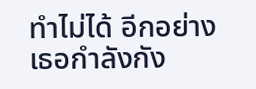ทำไม่ได้ อีกอย่างเธอกำลังกัง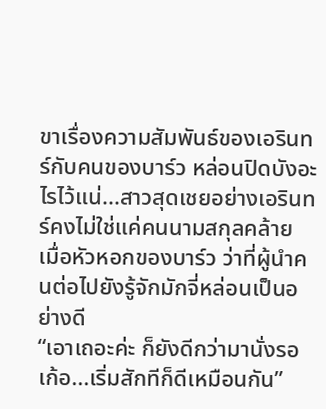ขาเรื่องความสัมพันธ์ของเอรินทร์กับคนของบาร์ว หล่อนปิดบังอะไรไว้แน่...สาวสุดเชยอย่างเอรินทร์คงไม่ใช่แค่คนนามสกุลคล้าย เมื่อหัวหอกของบาร์ว ว่าที่ผู้นำคนต่อไปยังรู้จักมักจี่หล่อนเป็นอย่างดี
“เอาเถอะค่ะ ก็ยังดีกว่ามานั่งรอเก้อ...เริ่มสักทีก็ดีเหมือนกัน”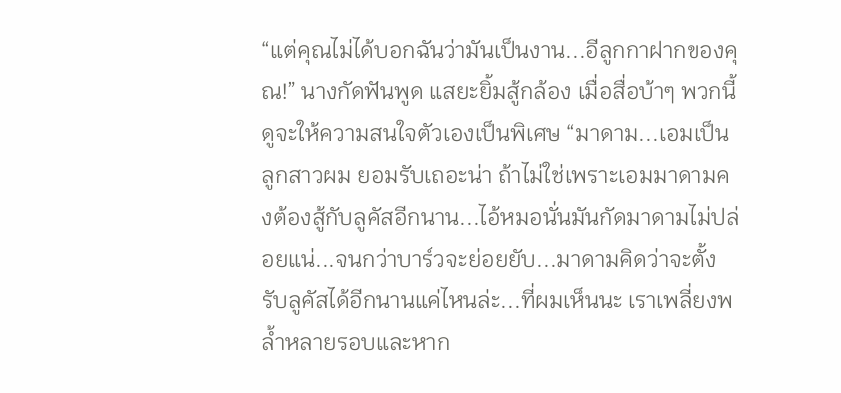“แต่คุณไม่ได้บอกฉันว่ามันเป็นงาน...อีลูกกาฝากของคุณ!” นางกัดฟันพูด แสยะยิ้มสู้กล้อง เมื่อสื่อบ้าๆ พวกนี้ดูจะให้ความสนใจตัวเองเป็นพิเศษ “มาดาม...เอมเป็นลูกสาวผม ยอมรับเถอะน่า ถ้าไม่ใช่เพราะเอมมาดามคงต้องสู้กับลูคัสอีกนาน...ไอ้หมอนั่นมันกัดมาดามไม่ปล่อยแน่...จนกว่าบาร์วจะย่อยยับ...มาดามคิดว่าจะตั้งรับลูคัสได้อีกนานแค่ไหนล่ะ...ที่ผมเห็นนะ เราเพลี่ยงพล้ำหลายรอบและหาก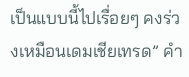เป็นแบบนี้ไปเรื่อยๆ คงร่วงเหมือนเดมเชียเทรด” คำ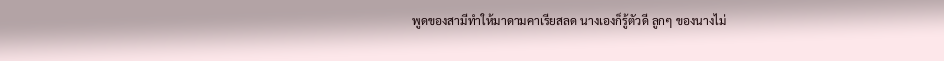พูดของสามีทำให้มาดามคาเรียสลด นางเองก็รู้ตัวดี ลูกๆ ของนางไม่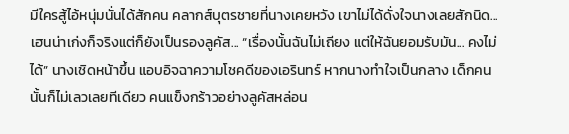มีใครสู้ไอ้หนุ่มนั่นได้สักคน คลากส์บุตรชายที่นางเคยหวัง เขาไม่ได้ดั่งใจนางเลยสักนิด... เฮนน่าเก่งก็จริงแต่ก็ยังเป็นรองลูคัส... “เรื่องนั้นฉันไม่เถียง แต่ให้ฉันยอมรับมัน... คงไม่ได้” นางเชิดหน้าขึ้น แอบอิจฉาความโชคดีของเอรินทร์ หากนางทำใจเป็นกลาง เด็กคนนั้นก็ไม่เลวเลยทีเดียว คนแข็งกร้าวอย่างลูคัสหล่อน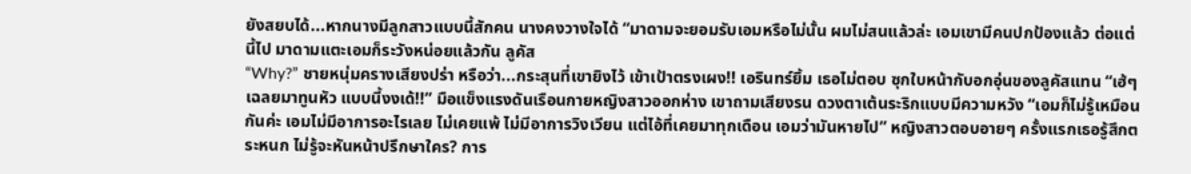ยังสยบได้...หากนางมีลูกสาวแบบนี้สักคน นางคงวางใจได้ “มาดามจะยอมรับเอมหรือไม่นั้น ผมไม่สนแล้วล่ะ เอมเขามีคนปกป้องแล้ว ต่อแต่นี้ไป มาดามแตะเอมก็ระวังหน่อยแล้วกัน ลูคัส
“Why?” ชายหนุ่มครางเสียงปร่า หรือว่า...กระสุนที่เขายิงไว้ เข้าเป้าตรงเผง!! เอรินทร์ยิ้ม เธอไม่ตอบ ซุกใบหน้ากับอกอุ่นของลูคัสแทน “เฮ้ๆ เฉลยมาทูนหัว แบบนี้งงเด้!!” มือแข็งแรงดันเรือนกายหญิงสาวออกห่าง เขาถามเสียงรน ดวงตาเต้นระริกแบบมีความหวัง “เอมก็ไม่รู้เหมือนกันค่ะ เอมไม่มีอาการอะไรเลย ไม่เคยแพ้ ไม่มีอาการวิงเวียน แต่ไอ้ที่เคยมาทุกเดือน เอมว่ามันหายไป” หญิงสาวตอบอายๆ ครั้งแรกเธอรู้สึกตระหนก ไม่รู้จะหันหน้าปรึกษาใคร? การ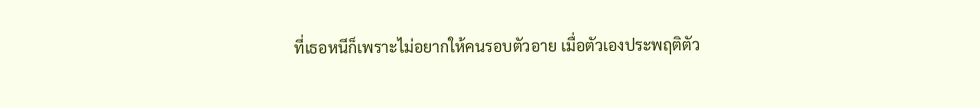ที่เธอหนีก็เพราะไม่อยากให้คนรอบตัวอาย เมื่อตัวเองประพฤติตัว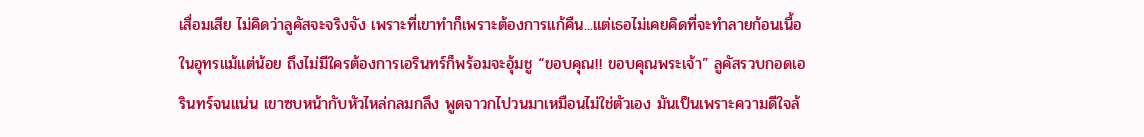เสื่อมเสีย ไม่คิดว่าลูคัสจะจริงจัง เพราะที่เขาทำก็เพราะต้องการแก้คืน...แต่เธอไม่เคยคิดที่จะทำลายก้อนเนื้อในอุทรแม้แต่น้อย ถึงไม่มีใครต้องการเอรินทร์ก็พร้อมจะอุ้มชู “ขอบคุณ!! ขอบคุณพระเจ้า” ลูคัสรวบกอดเอรินทร์จนแน่น เขาซบหน้ากับหัวไหล่กลมกลึง พูดจาวกไปวนมาเหมือนไม่ใช่ตัวเอง มันเป็นเพราะความดีใจล้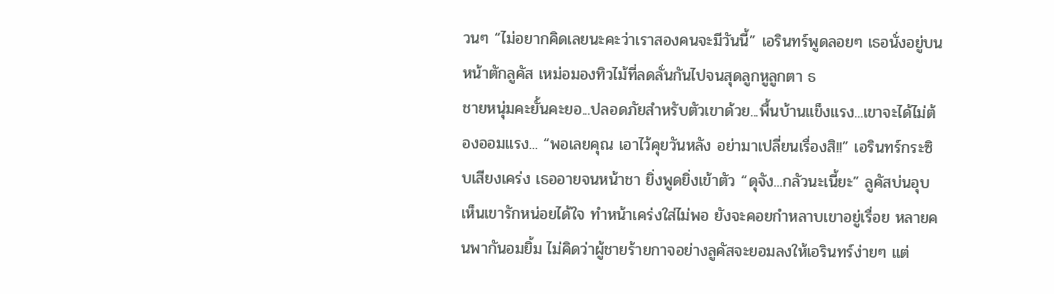วนๆ “ไม่อยากคิดเลยนะคะว่าเราสองคนจะมีวันนี้” เอรินทร์พูดลอยๆ เธอนั่งอยู่บนหน้าตักลูคัส เหม่อมองทิวไม้ที่ลดลั่นกันไปจนสุดลูกหูลูกตา ธ
ชายหนุ่มคะยั้นคะยอ...ปลอดภัยสำหรับตัวเขาด้วย...พื้นบ้านแข็งแรง...เขาจะได้ไม่ต้องออมแรง... “พอเลยคุณ เอาไว้คุยวันหลัง อย่ามาเปลี่ยนเรื่องสิ!!” เอรินทร์กระซิบเสียงเคร่ง เธออายจนหน้าชา ยิ่งพูดยิ่งเข้าตัว “ดุจัง...กลัวนะเนี้ยะ” ลูคัสบ่นอุบ เห็นเขารักหน่อยได้ใจ ทำหน้าเคร่งใส่ไม่พอ ยังจะคอยกำหลาบเขาอยู่เรื่อย หลายคนพากันอมยิ้ม ไม่คิดว่าผู้ชายร้ายกาจอย่างลูคัสจะยอมลงให้เอรินทร์ง่ายๆ แต่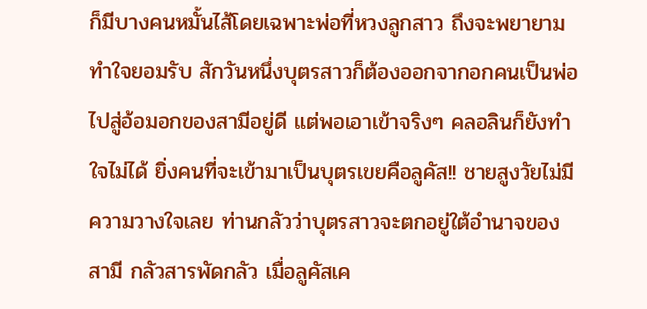ก็มีบางคนหมั้นไส้โดยเฉพาะพ่อที่หวงลูกสาว ถึงจะพยายามทำใจยอมรับ สักวันหนึ่งบุตรสาวก็ต้องออกจากอกคนเป็นพ่อ ไปสู่อ้อมอกของสามีอยู่ดี แต่พอเอาเข้าจริงๆ คลอลินก็ยังทำใจไม่ได้ ยิ่งคนที่จะเข้ามาเป็นบุตรเขยคือลูคัส!! ชายสูงวัยไม่มีความวางใจเลย ท่านกลัวว่าบุตรสาวจะตกอยู่ใต้อำนาจของสามี กลัวสารพัดกลัว เมื่อลูคัสเค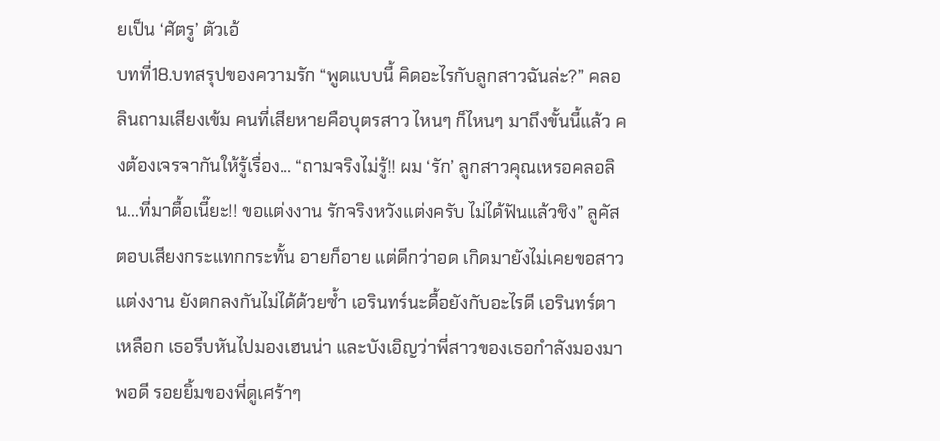ยเป็น ‘ศัตรู’ ตัวเอ้
บทที่18.บทสรุปของความรัก “พูดแบบนี้ คิดอะไรกับลูกสาวฉันล่ะ?” คลอลินถามเสียงเข้ม คนที่เสียหายคือบุตรสาว ไหนๆ ก็ไหนๆ มาถึงขั้นนี้แล้ว คงต้องเจรจากันให้รู้เรื่อง... “ถามจริงไม่รู้!! ผม ‘รัก’ ลูกสาวคุณเหรอคลอลิน...ที่มาตื้อเนี๊ยะ!! ขอแต่งงาน รักจริงหวังแต่งครับ ไม่ได้ฟันแล้วชิง” ลูคัสตอบเสียงกระแทกกระทั้น อายก็อาย แต่ดีกว่าอด เกิดมายังไม่เคยขอสาวแต่งงาน ยังตกลงกันไม่ได้ด้วยซ้ำ เอรินทร์นะดื้อยังกับอะไรดี เอรินทร์ตาเหลือก เธอรีบหันไปมองเฮนน่า และบังเอิญว่าพี่สาวของเธอกำลังมองมาพอดี รอยยิ้มของพี่ดูเศร้าๆ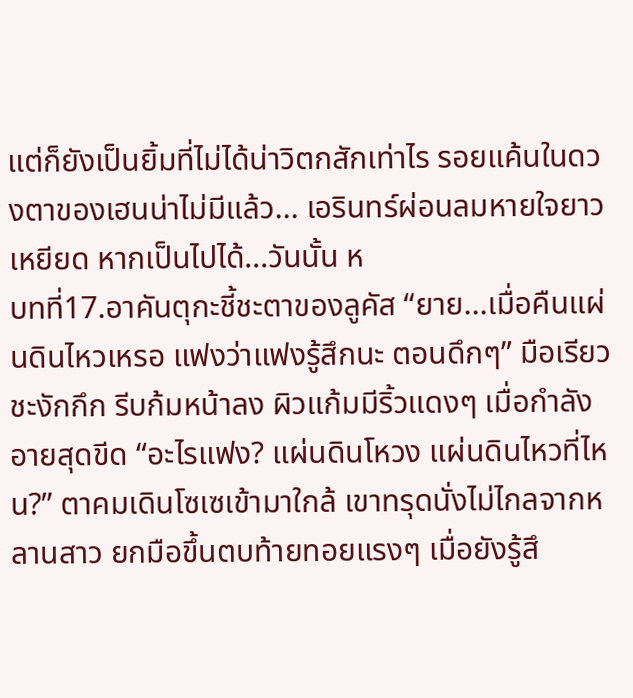แต่ก็ยังเป็นยิ้มที่ไม่ได้น่าวิตกสักเท่าไร รอยแค้นในดวงตาของเฮนน่าไม่มีแล้ว... เอรินทร์ผ่อนลมหายใจยาวเหยียด หากเป็นไปได้...วันนั้น ห
บทที่17.อาคันตุกะชี้ชะตาของลูคัส “ยาย...เมื่อคืนแผ่นดินไหวเหรอ แฟงว่าแฟงรู้สึกนะ ตอนดึกๆ” มือเรียวชะงักกึก รีบก้มหน้าลง ผิวแก้มมีริ้วแดงๆ เมื่อกำลังอายสุดขีด “อะไรแฟง? แผ่นดินโหวง แผ่นดินไหวที่ไหน?” ตาคมเดินโซเซเข้ามาใกล้ เขาทรุดนั่งไม่ไกลจากหลานสาว ยกมือขึ้นตบท้ายทอยแรงๆ เมื่อยังรู้สึ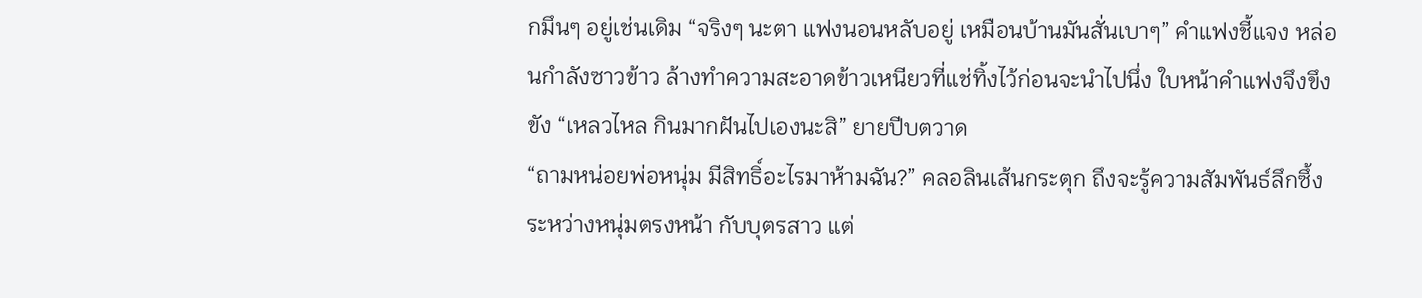กมึนๆ อยู่เช่นเดิม “จริงๆ นะตา แฟงนอนหลับอยู่ เหมือนบ้านมันสั่นเบาๆ” คำแฟงชี้แจง หล่อนกำลังซาวข้าว ล้างทำความสะอาดข้าวเหนียวที่แช่ทิ้งไว้ก่อนจะนำไปนึ่ง ใบหน้าคำแฟงจึงขึงขัง “เหลวไหล กินมากฝันไปเองนะสิ” ยายปีบตวาด
“ถามหน่อยพ่อหนุ่ม มีสิทธิ์อะไรมาห้ามฉัน?” คลอลินเส้นกระตุก ถึงจะรู้ความสัมพันธ์ลึกซึ้งระหว่างหนุ่มตรงหน้า กับบุตรสาว แต่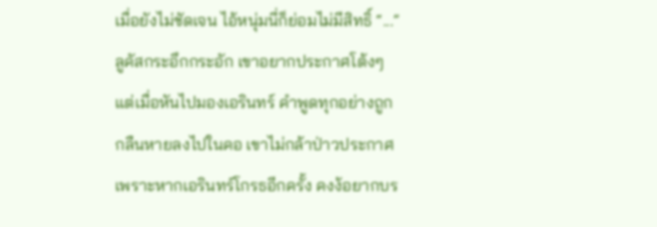เมื่อยังไม่ชัดเจน ไอ้หนุ่มนี่ก็ย่อมไม่มีสิทธิ์ “...” ลูคัสกระอึกกระอัก เขาอยากประกาศโต้งๆ แต่เมื่อหันไปมองเอรินทร์ คำพูดทุกอย่างถูกกลืนหายลงไปในคอ เขาไม่กล้าป่าวประกาศ เพราะหากเอรินทร์โกรธอีกครั้ง คงง้อยากบร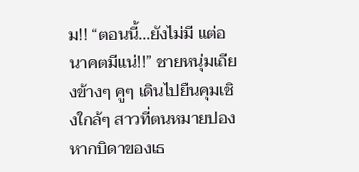ม!! “ตอนนี้...ยังไม่มี แต่อนาคตมีแน่!!” ชายหนุ่มเถียงข้างๆ คูๆ เดินไปยืนคุมเชิงใกล้ๆ สาวที่ตนหมายปอง หากบิดาของเธ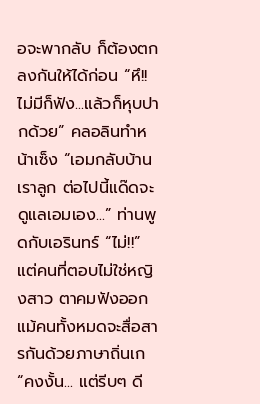อจะพากลับ ก็ต้องตกลงกันให้ได้ก่อน “หึ!! ไม่มีก็ฟัง...แล้วก็หุบปากด้วย” คลอลินทำหน้าเซ็ง “เอมกลับบ้านเราลูก ต่อไปนี้แด๊ดจะดูแลเอมเอง...” ท่านพูดกับเอรินทร์ “ไม่!!” แต่คนที่ตอบไม่ใช่หญิงสาว ตาคมฟังออก แม้คนทั้งหมดจะสื่อสารกันด้วยภาษาถิ่นเก
“คงงั้น... แต่รีบๆ ดี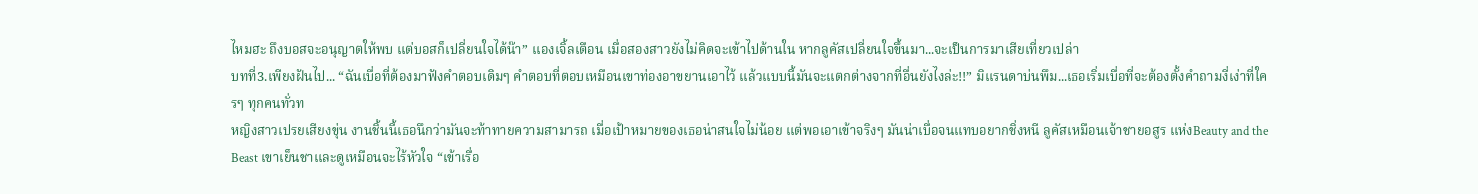ไหมฮะ ถึงบอสจะอนุญาตให้พบ แต่บอสก็เปลี่ยนใจได้น๊า” แองเจิ้ลเตือน เมื่อสองสาวยังไม่คิดจะเข้าไปด้านใน หากลูคัสเปลี่ยนใจขึ้นมา...จะเป็นการมาเสียเที่ยวเปล่า
บทที่3.เพียงฝันไป... “ฉันเบื่อที่ต้องมาฟังคำตอบเดิมๆ คำตอบที่ตอบเหมือนเขาท่องอาขยานเอาไว้ แล้วแบบนี้มันจะแตกต่างจากที่อื่นยังไงล่ะ!!” มิแรนดาบ่นพึม...เธอเริ่มเบื่อที่จะต้องตั้งคำถามงี่เง่าที่ใครๆ ทุกคนทั่วท
หญิงสาวเปรยเสียงขุ่น งานชิ้นนี้เธอนึกว่ามันจะท้าทายความสามารถ เมื่อเป้าหมายของเธอน่าสนใจไม่น้อย แต่พอเอาเข้าจริงๆ มันน่าเบื่อจนแทบอยากชิ่งหนี ลูคัสเหมือนเจ้าชายอสูร แห่งBeauty and the Beast เขาเย็นชาและดูเหมือนจะไร้หัวใจ “เข้าเรื่อ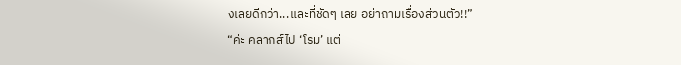งเลยดีกว่า...และที่ชัดๆ เลย อย่าถามเรื่องส่วนตัว!!”
“ค่ะ คลากส์ไป ‘โรม’ แต่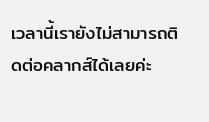เวลานี้เรายังไม่สามารถติดต่อคลากส์ได้เลยค่ะ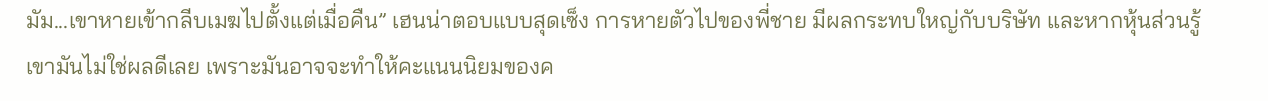มัม...เขาหายเข้ากลีบเมฆไปตั้งแต่เมื่อคืน” เฮนน่าตอบแบบสุดเซ็ง การหายตัวไปของพี่ชาย มีผลกระทบใหญ่กับบริษัท และหากหุ้นส่วนรู้เขามันไม่ใช่ผลดีเลย เพราะมันอาจจะทำให้คะแนนนิยมของค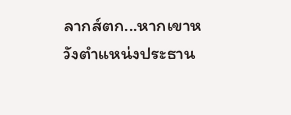ลากส์ตก...หากเขาหวังตำแหน่งประธาน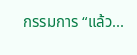กรรมการ “แล้ว...